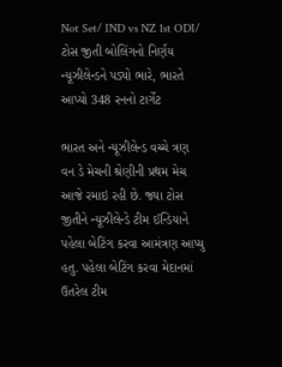Not Set/ IND vs NZ 1st ODI/ ટોસ જીતી બોલિંગનો નિર્ણય ન્યૂઝીલેન્ડને પડ્યો ભારે, ભારતે આપ્યો 348 રનનો ટાર્ગેટ

ભારત અને ન્યૂઝીલેન્ડ વચ્ચે ત્રણ વન ડે મેચની શ્રેણીની પ્રથમ મેચ આજે રમાઇ રહી છે. જ્યા ટોસ જીતીને ન્યૂઝીલેન્ડે ટીમ ઈન્ડિયાને પહેલા બેટિંગ કરવા આમંત્રણ આપ્યુ હતુ. પહેલા બેટિંગ કરવા મેદાનમાં ઉતરેલ ટીમ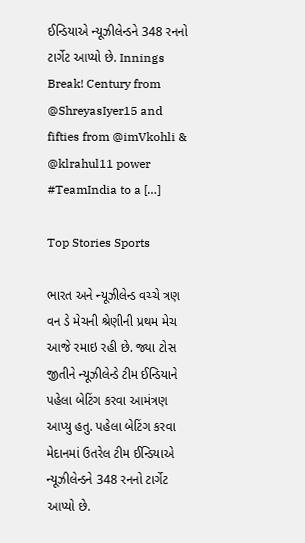ઈન્ડિયાએ ન્યૂઝીલેન્ડને 348 રનનો ટાર્ગેટ આપ્યો છે. Innings Break! Century from @ShreyasIyer15 and fifties from @imVkohli & @klrahul11 power #TeamIndia to a […]

Top Stories Sports

ભારત અને ન્યૂઝીલેન્ડ વચ્ચે ત્રણ વન ડે મેચની શ્રેણીની પ્રથમ મેચ આજે રમાઇ રહી છે. જ્યા ટોસ જીતીને ન્યૂઝીલેન્ડે ટીમ ઈન્ડિયાને પહેલા બેટિંગ કરવા આમંત્રણ આપ્યુ હતુ. પહેલા બેટિંગ કરવા મેદાનમાં ઉતરેલ ટીમ ઈન્ડિયાએ ન્યૂઝીલેન્ડને 348 રનનો ટાર્ગેટ આપ્યો છે.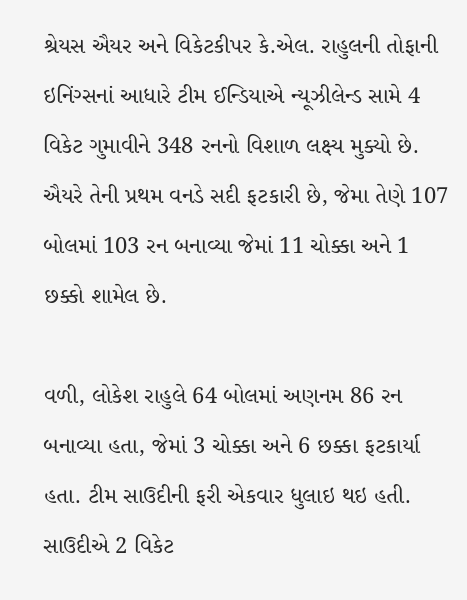શ્રેયસ ઐયર અને વિકેટકીપર કે.એલ. રાહુલની તોફાની ઇનિંગ્સનાં આધારે ટીમ ઈન્ડિયાએ ન્યૂઝીલેન્ડ સામે 4 વિકેટ ગુમાવીને 348 રનનો વિશાળ લક્ષ્ય મુક્યો છે. ઐયરે તેની પ્રથમ વનડે સદી ફટકારી છે, જેમા તેણે 107 બોલમાં 103 રન બનાવ્યા જેમાં 11 ચોક્કા અને 1 છક્કો શામેલ છે.

વળી, લોકેશ રાહુલે 64 બોલમાં અણનમ 86 રન બનાવ્યા હતા, જેમાં 3 ચોક્કા અને 6 છક્કા ફટકાર્યા હતા. ટીમ સાઉદીની ફરી એકવાર ધુલાઇ થઇ હતી. સાઉદીએ 2 વિકેટ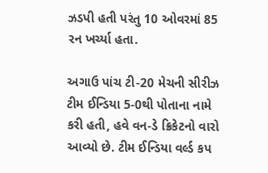ઝડપી હતી પરંતુ 10 ઓવરમાં 85 રન ખર્ચ્યા હતા.

અગાઉ પાંચ ટી-20 મેચની સીરીઝ ટીમ ઈન્ડિયા 5-0થી પોતાના નામે કરી હતી, હવે વન-ડે ક્રિકેટનો વારો આવ્યો છે. ટીમ ઈન્ડિયા વર્લ્ડ કપ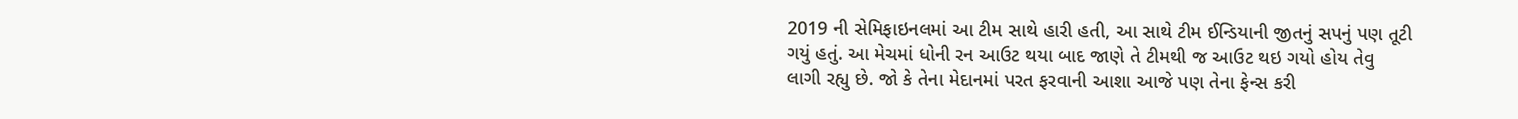2019 ની સેમિફાઇનલમાં આ ટીમ સાથે હારી હતી, આ સાથે ટીમ ઈન્ડિયાની જીતનું સપનું પણ તૂટી ગયું હતું. આ મેચમાં ધોની રન આઉટ થયા બાદ જાણે તે ટીમથી જ આઉટ થઇ ગયો હોય તેવુ લાગી રહ્યુ છે. જો કે તેના મેદાનમાં પરત ફરવાની આશા આજે પણ તેના ફેન્સ કરી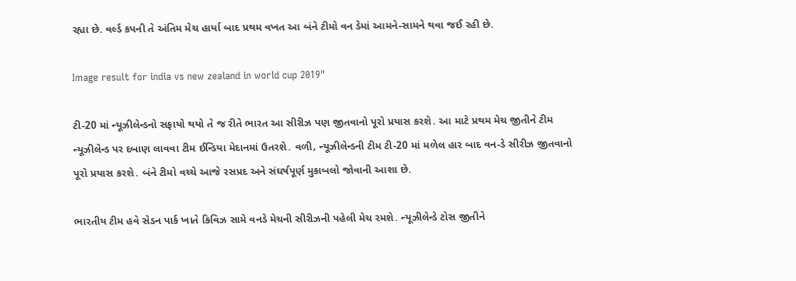રહ્યા છે. વર્લ્ડ કપની તે અંતિમ મેચ હાર્યા બાદ પ્રથમ વખત આ બંને ટીમો વન ડેમાં આમને-સામને થવા જઈ રહી છે.

Image result for india vs new zealand in world cup 2019"

ટી-20 માં ન્યૂઝીલેન્ડનો સફાયો થયો તે જ રીતે ભારત આ સીરીઝ પણ જીતવાનો પૂરો પ્રયાસ કરશે. આ માટે પ્રથમ મેચ જીતીને ટીમ ન્યૂઝીલેન્ડ પર દબાણ લાવવા ટીમ ઈન્ડિયા મેદાનમાં ઉતરશે. વળી, ન્યૂઝીલેન્ડની ટીમ ટી-20 માં મળેલ હાર બાદ વન-ડે સીરીઝ જીતવાનો પૂરો પ્રયાસ કરશે. બંને ટીમો વચ્ચે આજે રસપ્રદ અને સંઘર્ષપૂર્ણ મુકાબલો જોવાની આશા છે.

ભારતીય ટીમ હવે સેડન પાર્ક ખાતે કિવિઝ સામે વનડે મેચની સીરીઝની પહેલી મેચ રમશે. ન્યૂઝીલેન્ડે ટોસ જીતીને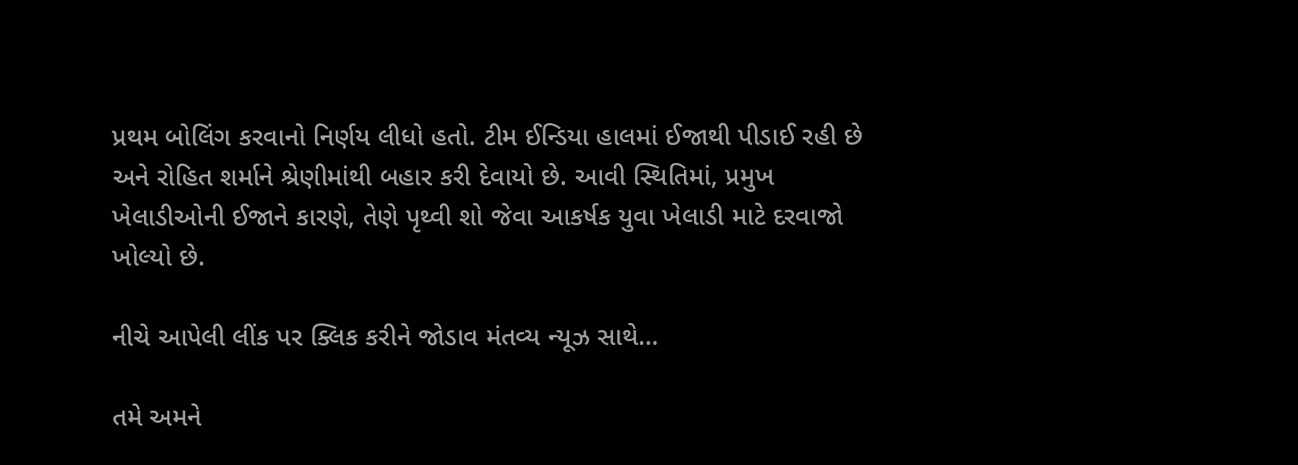પ્રથમ બોલિંગ કરવાનો નિર્ણય લીધો હતો. ટીમ ઈન્ડિયા હાલમાં ઈજાથી પીડાઈ રહી છે અને રોહિત શર્માને શ્રેણીમાંથી બહાર કરી દેવાયો છે. આવી સ્થિતિમાં, પ્રમુખ ખેલાડીઓની ઈજાને કારણે, તેણે પૃથ્વી શો જેવા આકર્ષક યુવા ખેલાડી માટે દરવાજો ખોલ્યો છે.

નીચે આપેલી લીંક પર ક્લિક કરીને જોડાવ મંતવ્ય ન્યૂઝ સાથે…

તમે અમને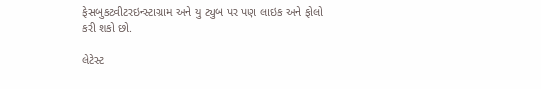ફેસબુકટ્વીટરઇન્સ્ટાગ્રામ અને યુ ટ્યુબ પર પણ લાઇક અને ફોલો કરી શકો છો.

લેટેસ્ટ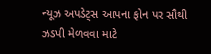ન્યૂઝ અપડેટ્સ આપના ફોન પર સૌથી ઝડપી મેળવવા માટે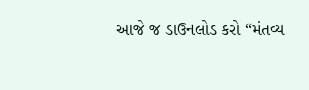આજે જ ડાઉનલોડ કરો “મંતવ્ય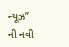ન્યૂઝ” ની નવી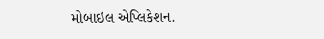મોબાઇલ એપ્લિકેશન.